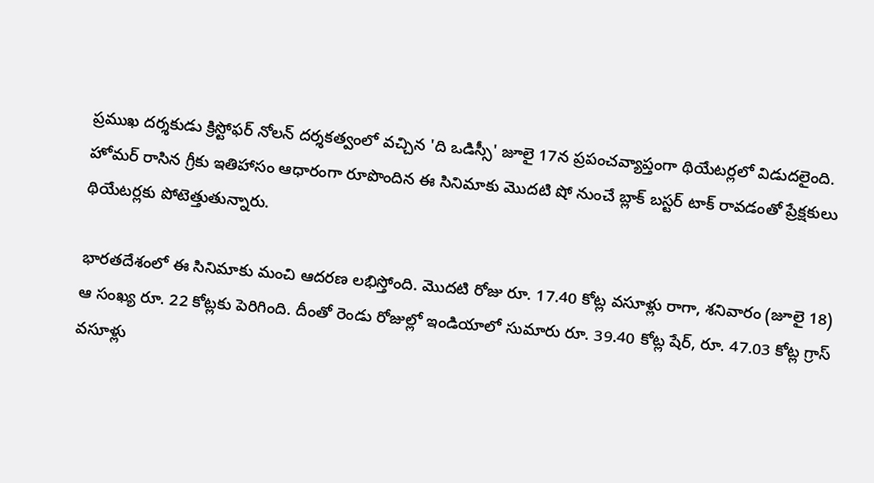ప్రముఖ దర్శకుడు క్రిస్టోఫర్ నోలన్ దర్శకత్వంలో వచ్చిన 'ది ఒడిస్సీ' జూలై 17న ప్రపంచవ్యాప్తంగా థియేటర్లలో విడుదలైంది. హోమర్ రాసిన గ్రీకు ఇతిహాసం ఆధారంగా రూపొందిన ఈ సినిమాకు మొదటి షో నుంచే బ్లాక్ బస్టర్ టాక్ రావడంతో ప్రేక్షకులు థియేటర్లకు పోటెత్తుతున్నారు.

భారతదేశంలో ఈ సినిమాకు మంచి ఆదరణ లభిస్తోంది. మొదటి రోజు రూ. 17.40 కోట్ల వసూళ్లు రాగా, శనివారం (జూలై 18) ఆ సంఖ్య రూ. 22 కోట్లకు పెరిగింది. దీంతో రెండు రోజుల్లో ఇండియాలో సుమారు రూ. 39.40 కోట్ల షేర్, రూ. 47.03 కోట్ల గ్రాస్ వసూళ్లు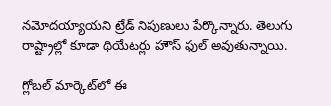నమోదయ్యాయని ట్రేడ్ నిపుణులు పేర్కొన్నారు. తెలుగు రాష్ట్రాల్లో కూడా థియేటర్లు హౌస్ ఫుల్ అవుతున్నాయి.

గ్లోబల్ మార్కెట్‌లో ఈ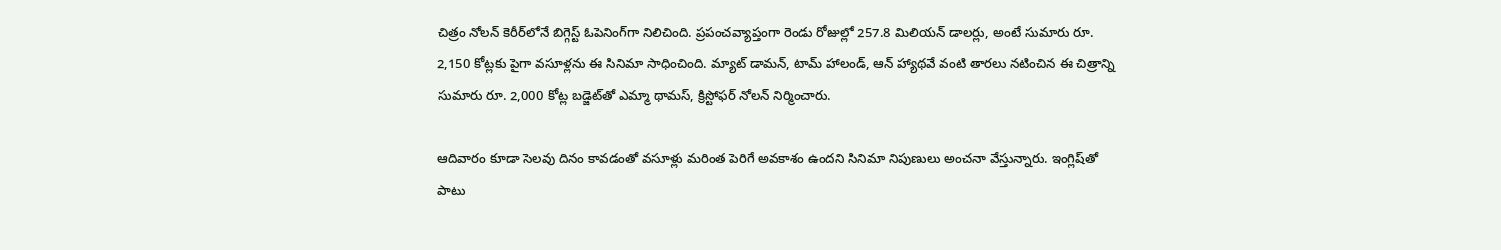చిత్రం నోలన్ కెరీర్‌లోనే బిగ్గెస్ట్ ఓపెనింగ్‌గా నిలిచింది. ప్రపంచవ్యాప్తంగా రెండు రోజుల్లో 257.8 మిలియన్ డాలర్లు, అంటే సుమారు రూ. 2,150 కోట్లకు పైగా వసూళ్లను ఈ సినిమా సాధించింది. మ్యాట్ డామన్, టామ్ హాలండ్, ఆన్ హ్యాథవే వంటి తారలు నటించిన ఈ చిత్రాన్ని సుమారు రూ. 2,000 కోట్ల బడ్జెట్‌తో ఎమ్మా థామస్, క్రిస్టోఫర్ నోలన్ నిర్మించారు.

ఆదివారం కూడా సెలవు దినం కావడంతో వసూళ్లు మరింత పెరిగే అవకాశం ఉందని సినిమా నిపుణులు అంచనా వేస్తున్నారు. ఇంగ్లిష్‌తో పాటు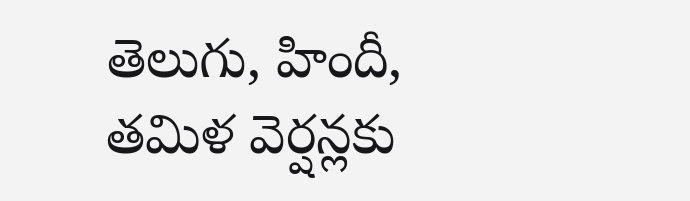తెలుగు, హిందీ, తమిళ వెర్షన్లకు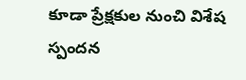కూడా ప్రేక్షకుల నుంచి విశేష స్పందన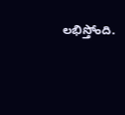లభిస్తోంది.